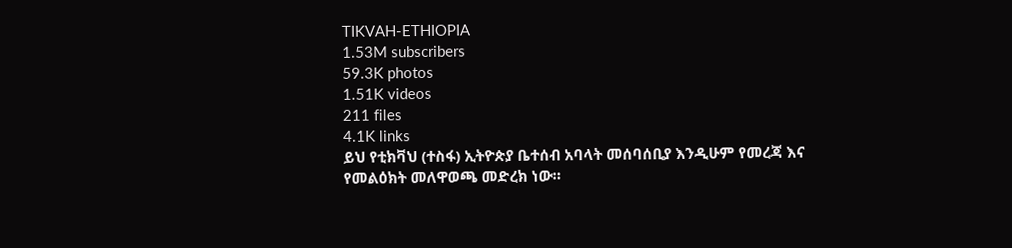TIKVAH-ETHIOPIA
1.53M subscribers
59.3K photos
1.51K videos
211 files
4.1K links
ይህ የቲክቫህ (ተስፋ) ኢትዮጵያ ቤተሰብ አባላት መሰባሰቢያ እንዲሁም የመረጃ እና የመልዕክት መለዋወጫ መድረክ ነው።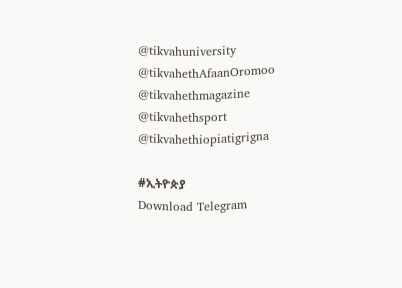@tikvahuniversity
@tikvahethAfaanOromoo
@tikvahethmagazine
@tikvahethsport
@tikvahethiopiatigrigna

#ኢትዮጵያ
Download Telegram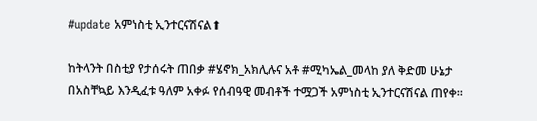#update አምነስቲ ኢንተርናሽናል⬆

ከትላንት በስቲያ የታሰሩት ጠበቃ #ሄኖክ_አክሊሉና አቶ #ሚካኤል_መላከ ያለ ቅድመ ሁኔታ በአስቸኳይ እንዲፈቱ ዓለም አቀፉ የሰብዓዊ መብቶች ተሟጋች አምነስቲ ኢንተርናሽናል ጠየቀ።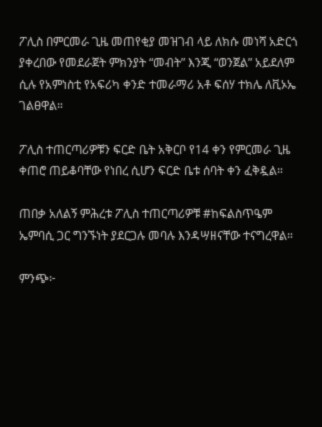ፖሊስ በምርመራ ጊዜ መጠየቂያ መዝገብ ላይ ለክሱ መነሻ አድርጎ ያቀረበው የመደራጀት ምክንያት “መብት” እንጂ “ወንጀል” አይደለም ሲሉ የአምነስቲ የአፍሪካ ቀንድ ተመራማሪ አቶ ፍሰሃ ተክሌ ለቪኦኤ ገልፀዋል።

ፖሊስ ተጠርጣሪዎቹን ፍርድ ቤት አቅርቦ የ14 ቀን የምርመራ ጊዜ ቀጠሮ ጠይቆባቸው የነበረ ሲሆን ፍርድ ቤቱ ሰባት ቀን ፈቅዷል።

ጠበቃ አለልኝ ምሕረቱ ፖሊስ ተጠርጣሪዎቹ #ከፍልስጥዔም ኤምባሲ ጋር ግንኙነት ያደርጋሉ መባሉ እንዳሣዘናቸው ተናግረዋል።

ምንጭ፦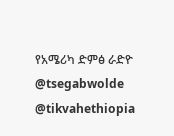የአሜሪካ ድምፅ ራድዮ
@tsegabwolde @tikvahethiopia